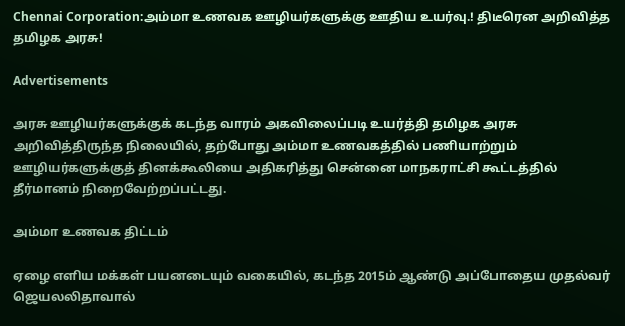Chennai Corporation:அம்மா உணவக ஊழியர்களுக்கு ஊதிய உயர்வு.! திடீரென அறிவித்த தமிழக அரசு!

Advertisements

அரசு ஊழியர்களுக்குக் கடந்த வாரம் அகவிலைப்படி உயர்த்தி தமிழக அரசு அறிவித்திருந்த நிலையில், தற்போது அம்மா உணவகத்தில் பணியாற்றும் ஊழியர்களுக்குத் தினக்கூலியை அதிகரித்து சென்னை மாநகராட்சி கூட்டத்தில் தீர்மானம் நிறைவேற்றப்பட்டது.

அம்மா உணவக திட்டம்

ஏழை எளிய மக்கள் பயனடையும் வகையில், கடந்த 2015ம் ஆண்டு அப்போதைய முதல்வர் ஜெயலலிதாவால்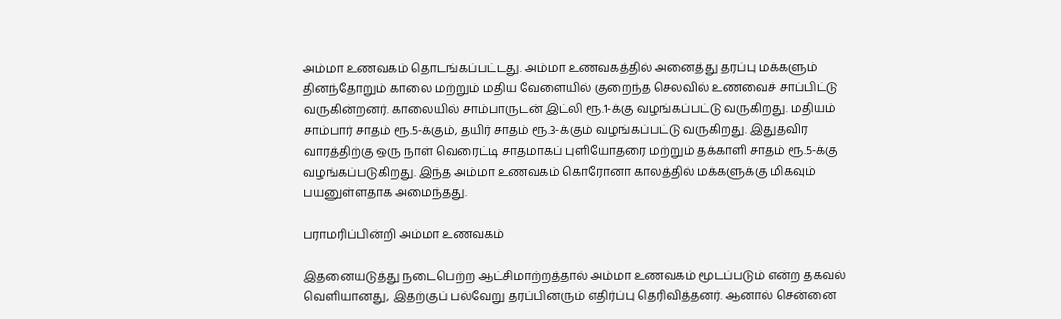அம்மா உணவகம் தொடங்கப்பட்டது. அம்மா உணவகத்தில் அனைத்து தரப்பு மக்களும் தினந்தோறும் காலை மற்றும் மதிய வேளையில் குறைந்த செலவில் உணவைச் சாப்பிட்டு வருகின்றனர். காலையில் சாம்பாருடன் இட்லி ரூ.1-க்கு வழங்கப்பட்டு வருகிறது. மதியம் சாம்பார் சாதம் ரூ.5-க்கும், தயிர் சாதம் ரூ.3-க்கும் வழங்கப்பட்டு வருகிறது. இதுதவிர வாரத்திற்கு ஒரு நாள் வெரைட்டி சாதமாகப் புளியோதரை மற்றும் தக்காளி சாதம் ரூ.5-க்கு வழங்கப்படுகிறது. இந்த அம்மா உணவகம் கொரோனா காலத்தில் மக்களுக்கு மிகவும் பயனுள்ளதாக அமைந்தது.

பராமரிப்பின்றி அம்மா உணவகம்

இதனையடுத்து நடைபெற்ற ஆட்சிமாற்றத்தால் அம்மா உணவகம் மூடப்படும் என்ற தகவல் வெளியானது, இதற்குப் பல்வேறு தரப்பினரும் எதிர்ப்பு தெரிவித்தனர். ஆனால் சென்னை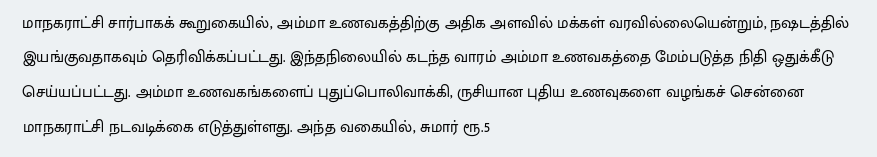மாநகராட்சி சார்பாகக் கூறுகையில், அம்மா உணவகத்திற்கு அதிக அளவில் மக்கள் வரவில்லையென்றும், நஷடத்தில் இயங்குவதாகவும் தெரிவிக்கப்பட்டது. இந்தநிலையில் கடந்த வாரம் அம்மா உணவகத்தை மேம்படுத்த நிதி ஒதுக்கீடு செய்யப்பட்டது. அம்மா உணவகங்களைப் புதுப்பொலிவாக்கி, ருசியான புதிய உணவுகளை வழங்கச் சென்னை மாநகராட்சி நடவடிக்கை எடுத்துள்ளது. அந்த வகையில், சுமார் ரூ.5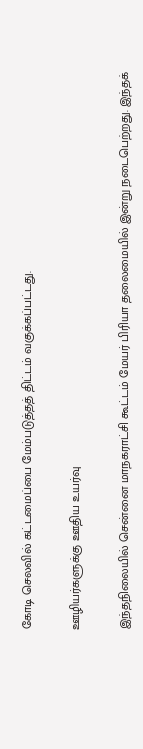கோடி செலவில் கட்டமைப்பை மேம்படுத்தத் திட்டம் வகுக்கப்பட்டது.

ஊழியர்களுக்கு ஊதிய உயர்வு

இந்தநிலையில் சென்னை மாநகராட்சி கூட்டம் மேயர் பிரியா தலைமையில் இன்று நடைபெற்றது. இந்தக்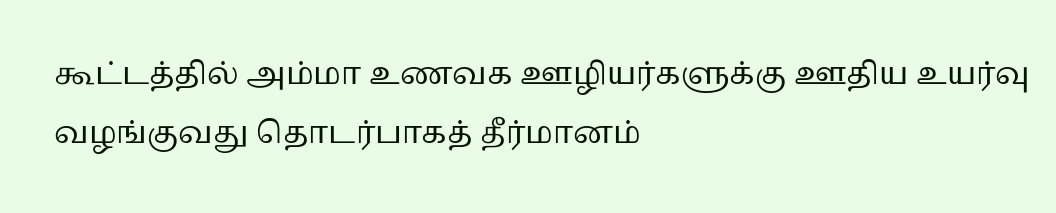கூட்டத்தில் அம்மா உணவக ஊழியர்களுக்கு ஊதிய உயர்வு வழங்குவது தொடர்பாகத் தீர்மானம்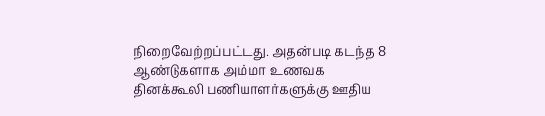நிறைவேற்றப்பட்டது. அதன்படி கடந்த 8 ஆண்டுகளாக அம்மா உணவக தினக்கூலி பணியாளர்களுக்கு ஊதிய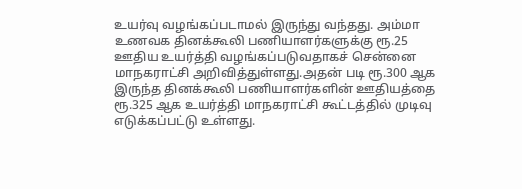உயர்வு வழங்கப்படாமல் இருந்து வந்தது. அம்மா உணவக தினக்கூலி பணியாளர்களுக்கு ரூ.25 ஊதிய உயர்த்தி வழங்கப்படுவதாகச் சென்னை மாநகராட்சி அறிவித்துள்ளது.அதன் படி ரூ.300 ஆக இருந்த தினக்கூலி பணியாளர்களின் ஊதியத்தை ரூ.325 ஆக உயர்த்தி மாநகராட்சி கூட்டத்தில் முடிவு எடுக்கப்பட்டு உள்ளது.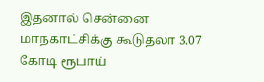இதனால் சென்னை மாநகாட்சிக்கு கூடுதலா 3.07 கோடி ரூபாய்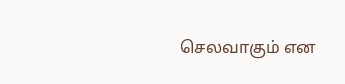செலவாகும் என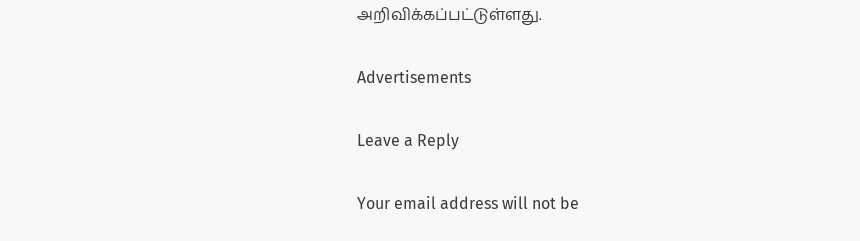அறிவிக்கப்பட்டுள்ளது.

Advertisements

Leave a Reply

Your email address will not be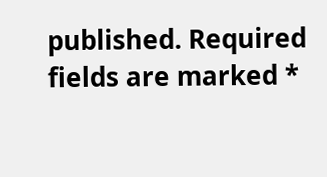published. Required fields are marked *